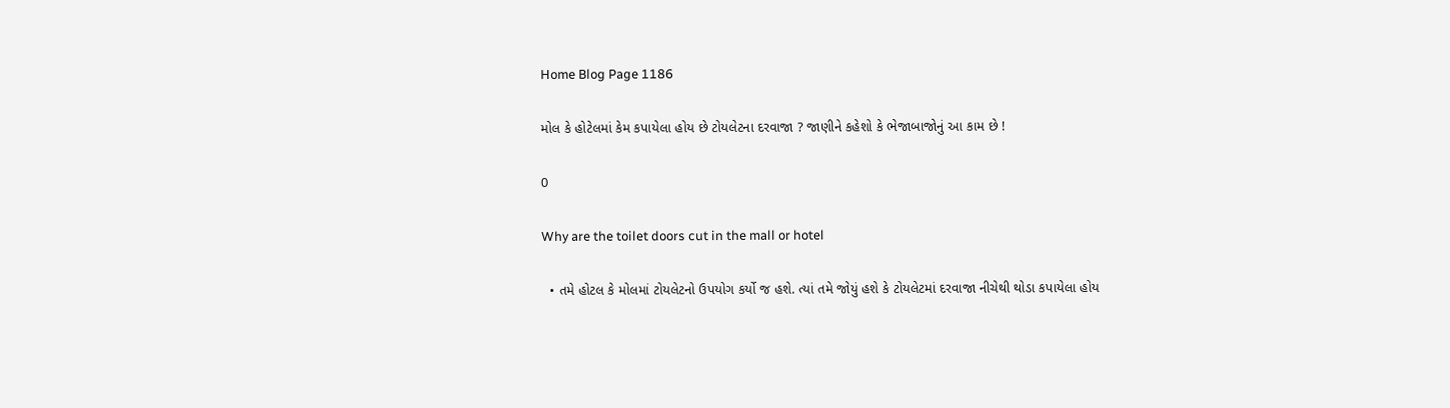Home Blog Page 1186

મોલ કે હોટેલમાં કેમ કપાયેલા હોય છે ટોયલેટના દરવાજા ? જાણીને કહેશો કે ભેજાબાજોનું આ કામ છે !

0

Why are the toilet doors cut in the mall or hotel

  • તમે હોટલ કે મોલમાં ટોયલેટનો ઉપયોગ કર્યો જ હશે. ત્યાં તમે જોયું હશે કે ટોયલેટમાં દરવાજા નીચેથી થોડા કપાયેલા હોય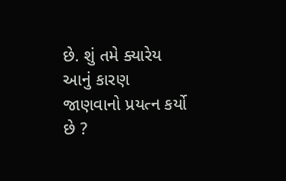છે. શું તમે ક્યારેય આનું કારણ જાણવાનો પ્રયત્ન કર્યો છે ?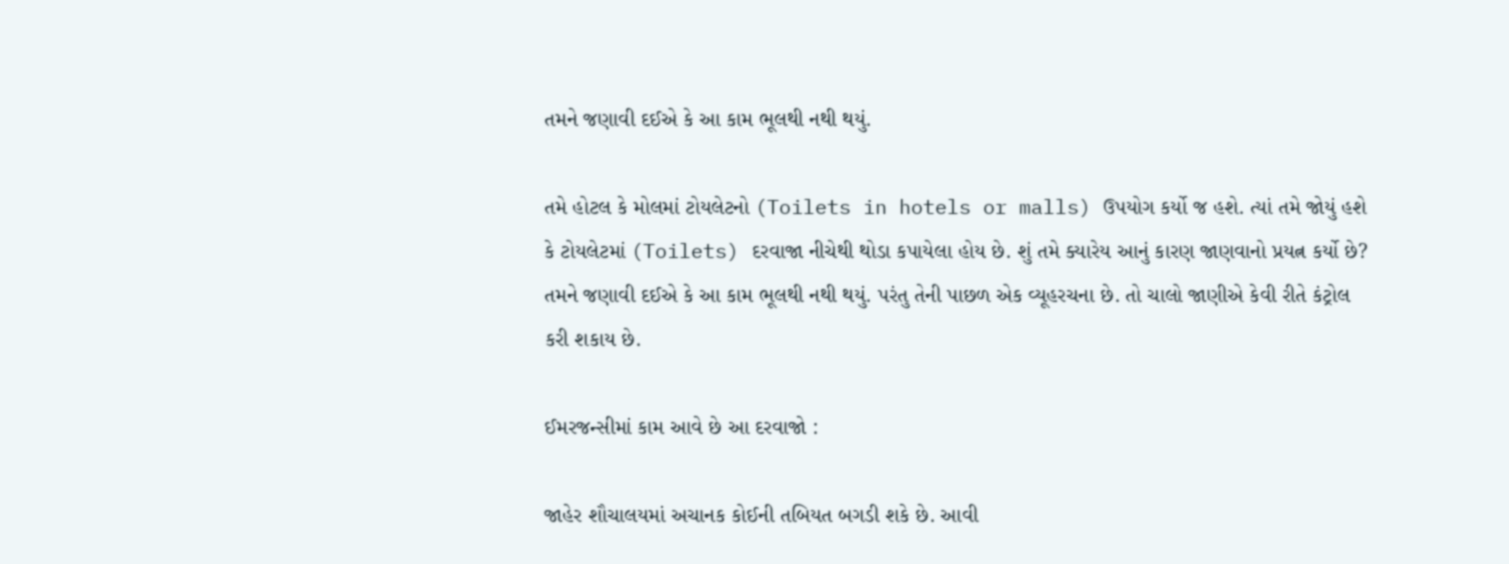તમને જણાવી દઈએ કે આ કામ ભૂલથી નથી થયું.

તમે હોટલ કે મોલમાં ટોયલેટનો (Toilets in hotels or malls) ઉપયોગ કર્યો જ હશે. ત્યાં તમે જોયું હશે કે ટોયલેટમાં (Toilets) દરવાજા નીચેથી થોડા કપાયેલા હોય છે. શું તમે ક્યારેય આનું કારણ જાણવાનો પ્રયત્ન કર્યો છે? તમને જણાવી દઈએ કે આ કામ ભૂલથી નથી થયું. પરંતુ તેની પાછળ એક વ્યૂહરચના છે. તો ચાલો જાણીએ કેવી રીતે કંટ્રોલ કરી શકાય છે.

ઈમરજન્સીમાં કામ આવે છે આ દરવાજો :

જાહેર શૌચાલયમાં અચાનક કોઈની તબિયત બગડી શકે છે. આવી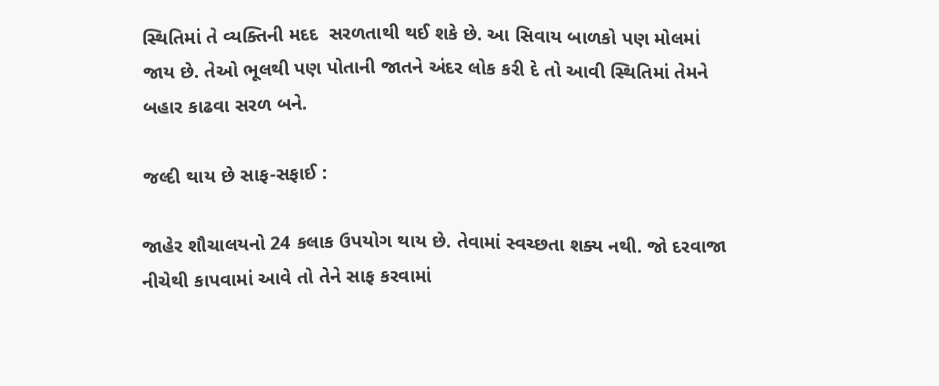સ્થિતિમાં તે વ્યક્તિની મદદ  સરળતાથી થઈ શકે છે. આ સિવાય બાળકો પણ મોલમાં જાય છે. તેઓ ભૂલથી પણ પોતાની જાતને અંદર લોક કરી દે તો આવી સ્થિતિમાં તેમને બહાર કાઢવા સરળ બને.

જલ્દી થાય છે સાફ-સફાઈ :

જાહેર શૌચાલયનો 24 કલાક ઉપયોગ થાય છે. તેવામાં સ્વચ્છતા શક્ય નથી. જો દરવાજા નીચેથી કાપવામાં આવે તો તેને સાફ કરવામાં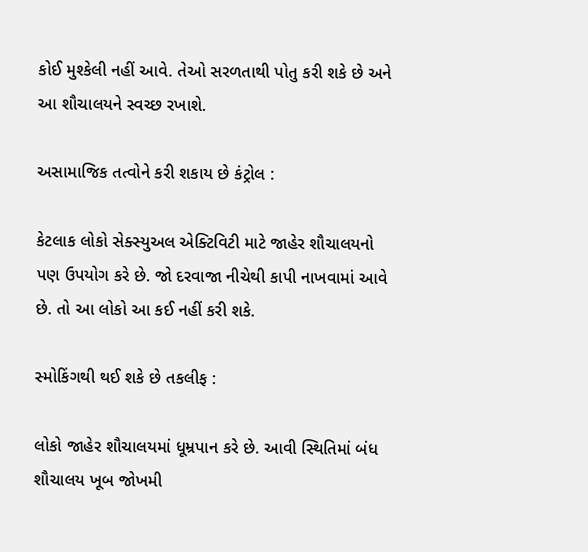કોઈ મુશ્કેલી નહીં આવે. તેઓ સરળતાથી પોતુ કરી શકે છે અને આ શૌચાલયને સ્વચ્છ રખાશે.

અસામાજિક તત્વોને કરી શકાય છે કંટ્રોલ :

કેટલાક લોકો સેક્સ્યુઅલ એક્ટિવિટી માટે જાહેર શૌચાલયનો પણ ઉપયોગ કરે છે. જો દરવાજા નીચેથી કાપી નાખવામાં આવે છે. તો આ લોકો આ કઈ નહીં કરી શકે.

સ્મોકિંગથી થઈ શકે છે તકલીફ :

લોકો જાહેર શૌચાલયમાં ધૂમ્રપાન કરે છે. આવી સ્થિતિમાં બંધ શૌચાલય ખૂબ જોખમી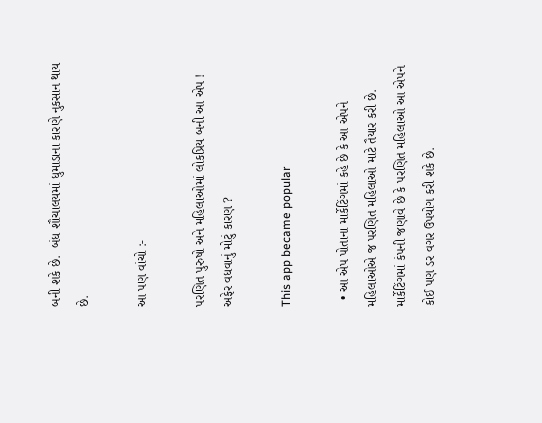બની શકે છે.  બંધ શૌચાલયમાં ધુમાડાના કારણે નુકસાન થાય છે.

આ પણ વાંચો :-

પરણિત પુરુષો અને મહિલાઓમાં લોકપ્રિય બની આ એપ ! અફેર વધવાનું મોટું કારણ ?

This app became popular

  • આ એપ પોતાના માર્કેટિંગમાં કહે છે કે આ એપને મહિલાઓએ જ પરણિત મહિલાઓ માટે તૈયાર કરી છે. માર્કેટિંગમાં કંપની જણાવે છે કે પરણિત મહિલાઓ આ એપને કોઈ પણ ડર વગર ઉપયોગ કરી શકે છે.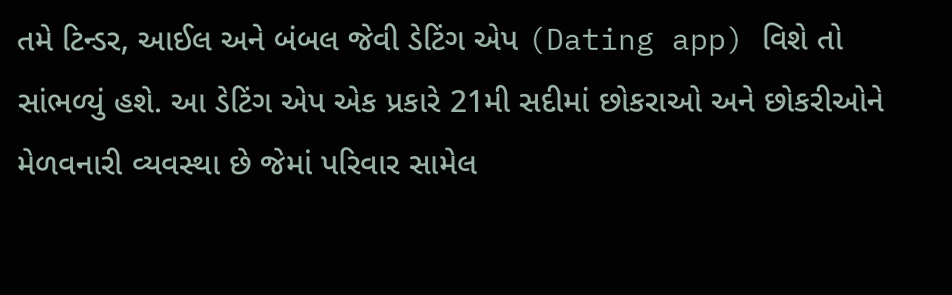તમે ટિન્ડર, આઈલ અને બંબલ જેવી ડેટિંગ એપ (Dating app) વિશે તો સાંભળ્યું હશે. આ ડેટિંગ એપ એક પ્રકારે 21મી સદીમાં છોકરાઓ અને છોકરીઓને મેળવનારી વ્યવસ્થા છે જેમાં પરિવાર સામેલ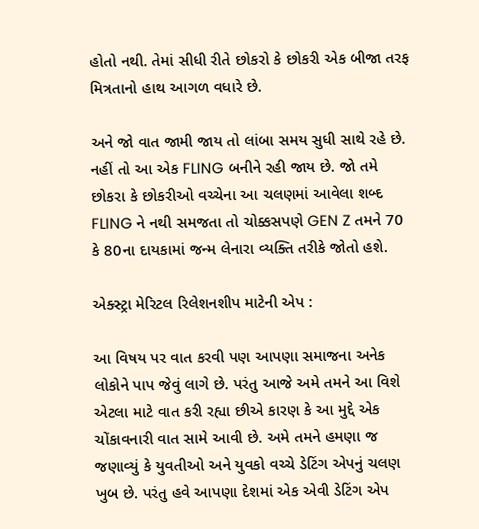હોતો નથી. તેમાં સીધી રીતે છોકરો કે છોકરી એક બીજા તરફ મિત્રતાનો હાથ આગળ વધારે છે.

અને જો વાત જામી જાય તો લાંબા સમય સુધી સાથે રહે છે. નહીં તો આ એક FLING બનીને રહી જાય છે. જો તમે છોકરા કે છોકરીઓ વચ્ચેના આ ચલણમાં આવેલા શબ્દ FLING ને નથી સમજતા તો ચોક્કસપણે GEN Z તમને 70 કે 80ના દાયકામાં જન્મ લેનારા વ્યક્તિ તરીકે જોતો હશે.

એક્સ્ટ્રા મેરિટલ રિલેશનશીપ માટેની એપ :

આ વિષય પર વાત કરવી પણ આપણા સમાજના અનેક લોકોને પાપ જેવું લાગે છે. પરંતુ આજે અમે તમને આ વિશે એટલા માટે વાત કરી રહ્યા છીએ કારણ કે આ મુદ્દે એક ચોંકાવનારી વાત સામે આવી છે. અમે તમને હમણા જ જણાવ્યું કે યુવતીઓ અને યુવકો વચ્ચે ડેટિંગ એપનું ચલણ ખુબ છે. પરંતુ હવે આપણા દેશમાં એક એવી ડેટિંગ એપ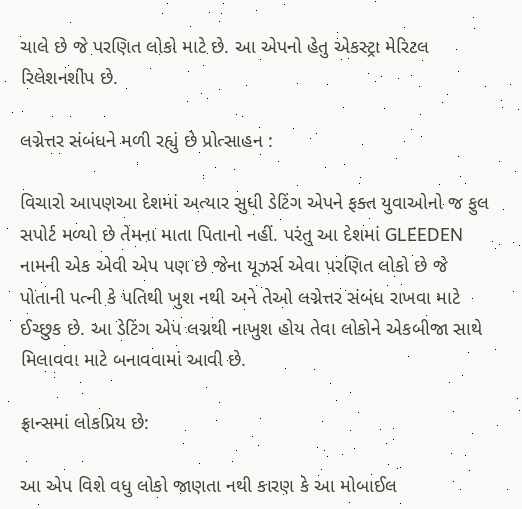ચાલે છે જે પરણિત લોકો માટે છે. આ એપનો હેતુ એકસ્ટ્રા મેરિટલ રિલેશનશીપ છે.

લગ્નેત્તર સંબંધને મળી રહ્યું છે પ્રોત્સાહન :

વિચારો આપણઆ દેશમાં અત્યાર સુધી ડેટિંગ એપને ફક્ત યુવાઓનો જ ફુલ સપોર્ટ મળ્યો છે તેમના માતા પિતાનો નહીં. પરંતુ આ દેશમાં GLEEDEN નામની એક એવી એપ પણ છે જેના યૂઝર્સ એવા પરણિત લોકો છે જે પોતાની પત્ની કે પતિથી ખુશ નથી અને તેઓ લગ્નેત્તર સંબંધ રાખવા માટે ઈચ્છુક છે. આ ડેટિંગ એપ લગ્નથી નાખુશ હોય તેવા લોકોને એકબીજા સાથે મિલાવવા માટે બનાવવામાં આવી છે.

ફ્રાન્સમાં લોકપ્રિય છે:

આ એપ વિશે વધુ લોકો જાણતા નથી કારણ કે આ મોબાઈલ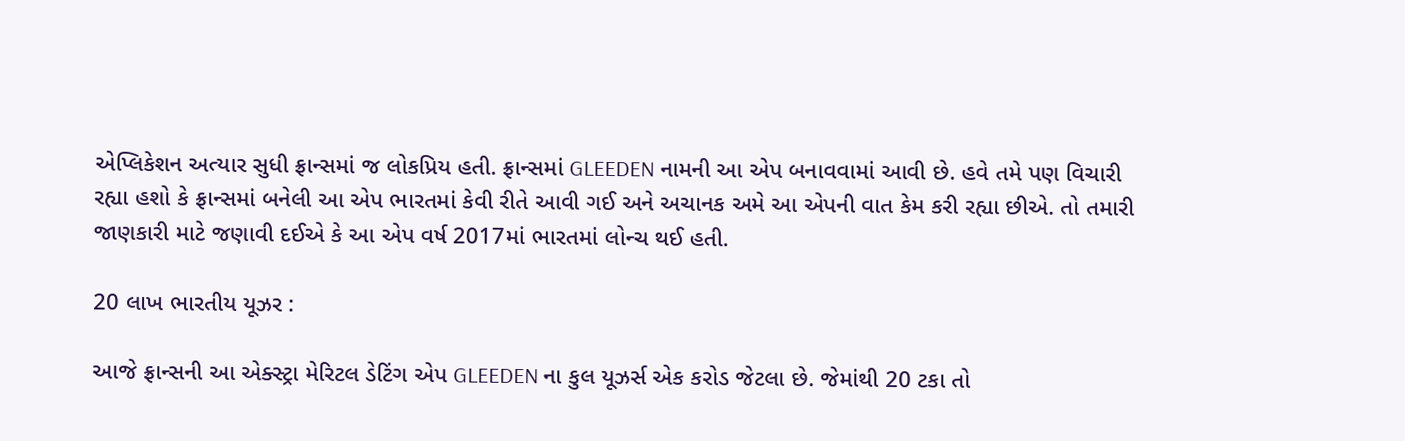એપ્લિકેશન અત્યાર સુધી ફ્રાન્સમાં જ લોકપ્રિય હતી. ફ્રાન્સમાં GLEEDEN નામની આ એપ બનાવવામાં આવી છે. હવે તમે પણ વિચારી રહ્યા હશો કે ફ્રાન્સમાં બનેલી આ એપ ભારતમાં કેવી રીતે આવી ગઈ અને અચાનક અમે આ એપની વાત કેમ કરી રહ્યા છીએ. તો તમારી જાણકારી માટે જણાવી દઈએ કે આ એપ વર્ષ 2017માં ભારતમાં લોન્ચ થઈ હતી.

20 લાખ ભારતીય યૂઝર :

આજે ફ્રાન્સની આ એક્સ્ટ્રા મેરિટલ ડેટિંગ એપ GLEEDEN ના કુલ યૂઝર્સ એક કરોડ જેટલા છે. જેમાંથી 20 ટકા તો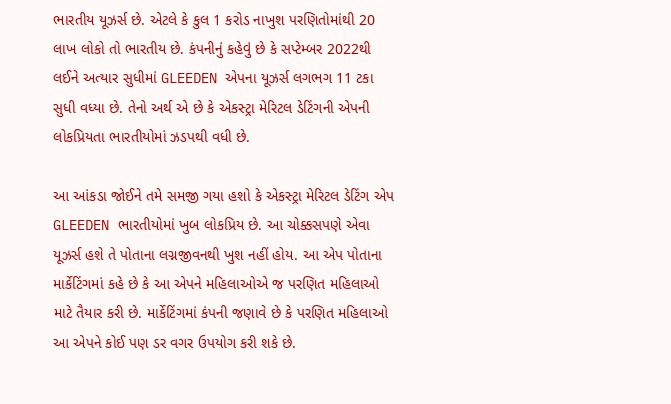ભારતીય યૂઝર્સ છે. એટલે કે કુલ 1 કરોડ નાખુશ પરણિતોમાંથી 20 લાખ લોકો તો ભારતીય છે. કંપનીનું કહેવું છે કે સપ્ટેમ્બર 2022થી લઈને અત્યાર સુધીમાં GLEEDEN એપના યૂઝર્સ લગભગ 11 ટકા સુધી વધ્યા છે. તેનો અર્થ એ છે કે એકસ્ટ્રા મેરિટલ ડેટિંગની એપની લોકપ્રિયતા ભારતીયોમાં ઝડપથી વધી છે.

આ આંકડા જોઈને તમે સમજી ગયા હશો કે એકસ્ટ્રા મેરિટલ ડેટિંગ એપ GLEEDEN ભારતીયોમાં ખુબ લોકપ્રિય છે. આ ચોક્કસપણે એવા યૂઝર્સ હશે તે પોતાના લગ્નજીવનથી ખુશ નહીં હોય. આ એપ પોતાના માર્કેટિંગમાં કહે છે કે આ એપને મહિલાઓએ જ પરણિત મહિલાઓ માટે તૈયાર કરી છે. માર્કેટિંગમાં કંપની જણાવે છે કે પરણિત મહિલાઓ આ એપને કોઈ પણ ડર વગર ઉપયોગ કરી શકે છે.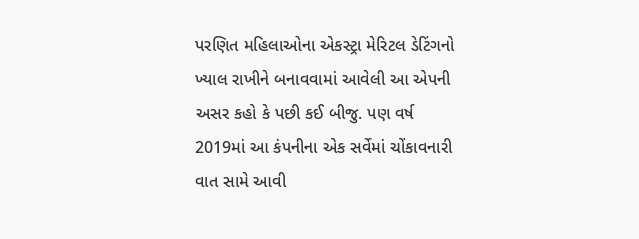પરણિત મહિલાઓના એકસ્ટ્રા મેરિટલ ડેટિંગનો ખ્યાલ રાખીને બનાવવામાં આવેલી આ એપની અસર કહો કે પછી કઈ બીજુ. પણ વર્ષ 2019માં આ કંપનીના એક સર્વેમાં ચોંકાવનારી વાત સામે આવી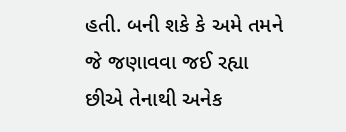હતી. બની શકે કે અમે તમને જે જણાવવા જઈ રહ્યા છીએ તેનાથી અનેક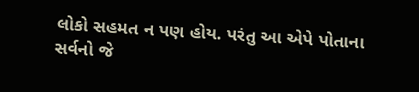લોકો સહમત ન પણ હોય. પરંતુ આ એપે પોતાના સર્વનો જે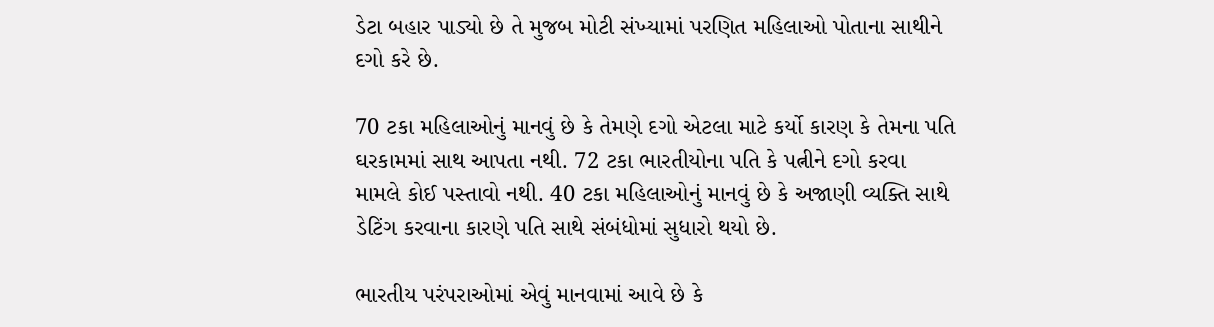ડેટા બહાર પાડ્યો છે તે મુજબ મોટી સંખ્યામાં પરણિત મહિલાઓ પોતાના સાથીને દગો કરે છે.

70 ટકા મહિલાઓનું માનવું છે કે તેમણે દગો એટલા માટે કર્યો કારણ કે તેમના પતિ ઘરકામમાં સાથ આપતા નથી. 72 ટકા ભારતીયોના પતિ કે પત્નીને દગો કરવા મામલે કોઈ પસ્તાવો નથી. 40 ટકા મહિલાઓનું માનવું છે કે અજાણી વ્યક્તિ સાથે ડેટિંગ કરવાના કારણે પતિ સાથે સંબંધોમાં સુધારો થયો છે.

ભારતીય પરંપરાઓમાં એવું માનવામાં આવે છે કે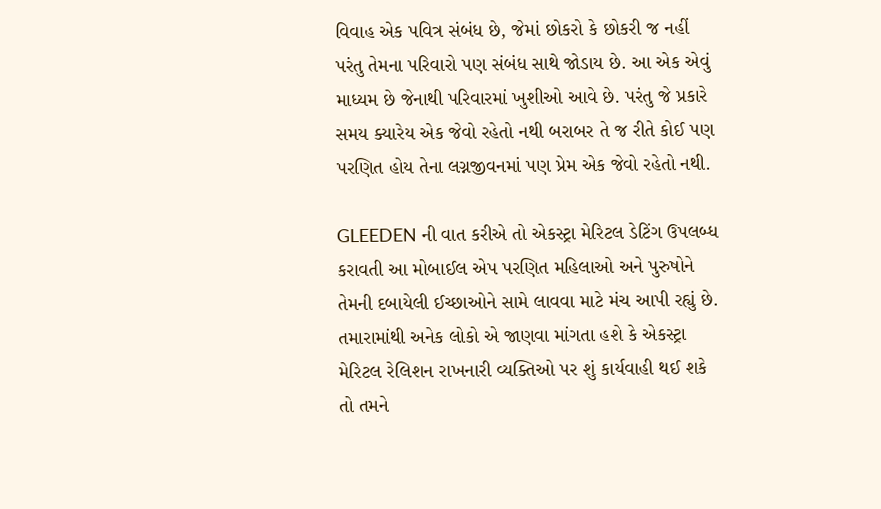વિવાહ એક પવિત્ર સંબંધ છે, જેમાં છોકરો કે છોકરી જ નહીં પરંતુ તેમના પરિવારો પણ સંબંધ સાથે જોડાય છે. આ એક એવું માધ્યમ છે જેનાથી પરિવારમાં ખુશીઓ આવે છે. પરંતુ જે પ્રકારે સમય ક્યારેય એક જેવો રહેતો નથી બરાબર તે જ રીતે કોઈ પણ પરણિત હોય તેના લગ્નજીવનમાં પણ પ્રેમ એક જેવો રહેતો નથી.

GLEEDEN ની વાત કરીએ તો એકસ્ટ્રા મેરિટલ ડેટિંગ ઉપલબ્ધ કરાવતી આ મોબાઈલ એપ પરણિત મહિલાઓ અને પુરુષોને તેમની દબાયેલી ઈચ્છાઓને સામે લાવવા માટે મંચ આપી રહ્યું છે. તમારામાંથી અનેક લોકો એ જાણવા માંગતા હશે કે એકસ્ટ્રા મેરિટલ રેલિશન રાખનારી વ્યક્તિઓ પર શું કાર્યવાહી થઈ શકે તો તમને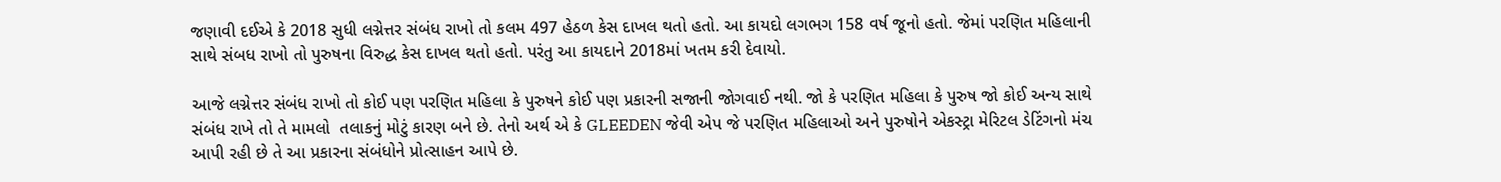જણાવી દઈએ કે 2018 સુધી લગ્નેત્તર સંબંધ રાખો તો કલમ 497 હેઠળ કેસ દાખલ થતો હતો. આ કાયદો લગભગ 158 વર્ષ જૂનો હતો. જેમાં પરણિત મહિલાની સાથે સંબધ રાખો તો પુરુષના વિરુદ્ધ કેસ દાખલ થતો હતો. પરંતુ આ કાયદાને 2018માં ખતમ કરી દેવાયો.

આજે લગ્નેત્તર સંબંધ રાખો તો કોઈ પણ પરણિત મહિલા કે પુરુષને કોઈ પણ પ્રકારની સજાની જોગવાઈ નથી. જો કે પરણિત મહિલા કે પુરુષ જો કોઈ અન્ય સાથે સંબંધ રાખે તો તે મામલો  તલાકનું મોટું કારણ બને છે. તેનો અર્થ એ કે GLEEDEN જેવી એપ જે પરણિત મહિલાઓ અને પુરુષોને એકસ્ટ્રા મેરિટલ ડેટિંગનો મંચ આપી રહી છે તે આ પ્રકારના સંબંધોને પ્રોત્સાહન આપે છે.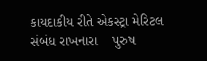કાયદાકીય રીતે એકસ્ટ્રા મેરિટલ સંબંધ રાખનારા    પુરુષ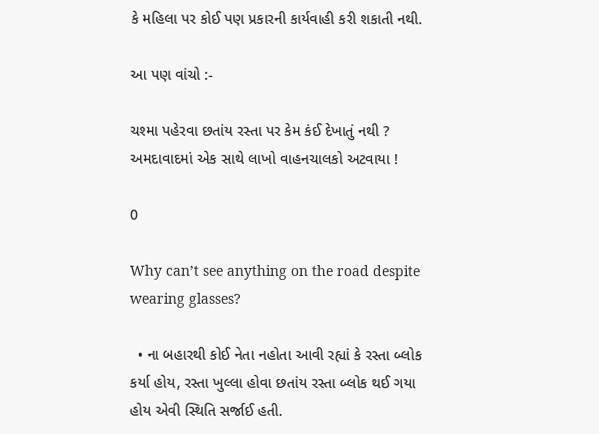કે મહિલા પર કોઈ પણ પ્રકારની કાર્યવાહી કરી શકાતી નથી.

આ પણ વાંચો :-

ચશ્મા પહેરવા છતાંય રસ્તા પર કેમ કંઈ દેખાતું નથી ? અમદાવાદમાં એક સાથે લાખો વાહનચાલકો અટવાયા !

0

Why can’t see anything on the road despite wearing glasses?

  • ના બહારથી કોઈ નેતા નહોતા આવી રહ્યાં કે રસ્તા બ્લોક કર્યા હોય, રસ્તા ખુલ્લા હોવા છતાંય રસ્તા બ્લોક થઈ ગયા હોય એવી સ્થિતિ સર્જાઈ હતી.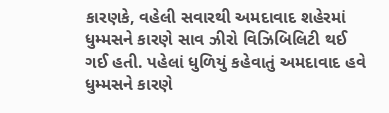કારણકે, વહેલી સવારથી અમદાવાદ શહેરમાં ધુમ્મસને કારણે સાવ ઝીરો વિઝિબિલિટી થઈ ગઈ હતી. પહેલાં ધુળિયું કહેવાતું અમદાવાદ હવે ધુમ્મસને કારણે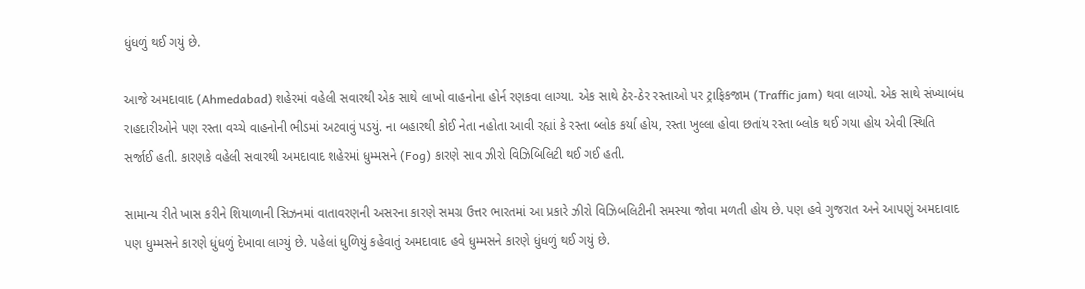ધુંધળું થઈ ગયું છે.

આજે અમદાવાદ (Ahmedabad) શહેરમાં વહેલી સવારથી એક સાથે લાખો વાહનોના હોર્ન રણકવા લાગ્યા. એક સાથે ઠેર-ઠેર રસ્તાઓ પર ટ્રાફિકજામ (Traffic jam) થવા લાગ્યો. એક સાથે સંખ્યાબંધ રાહદારીઓને પણ રસ્તા વચ્ચે વાહનોની ભીડમાં અટવાવું પડયું. ના બહારથી કોઈ નેતા નહોતા આવી રહ્યાં કે રસ્તા બ્લોક કર્યા હોય, રસ્તા ખુલ્લા હોવા છતાંય રસ્તા બ્લોક થઈ ગયા હોય એવી સ્થિતિ સર્જાઈ હતી. કારણકે વહેલી સવારથી અમદાવાદ શહેરમાં ધુમ્મસને (Fog) કારણે સાવ ઝીરો વિઝિબિલિટી થઈ ગઈ હતી.

સામાન્ય રીતે ખાસ કરીને શિયાળાની સિઝનમાં વાતાવરણની અસરના કારણે સમગ્ર ઉત્તર ભારતમાં આ પ્રકારે ઝીરો વિઝિબલિટીની સમસ્યા જોવા મળતી હોય છે. પણ હવે ગુજરાત અને આપણું અમદાવાદ પણ ધુમ્મસને કારણે ધુંધળું દેખાવા લાગ્યું છે. પહેલાં ધુળિયું કહેવાતું અમદાવાદ હવે ધુમ્મસને કારણે ધુંધળું થઈ ગયું છે.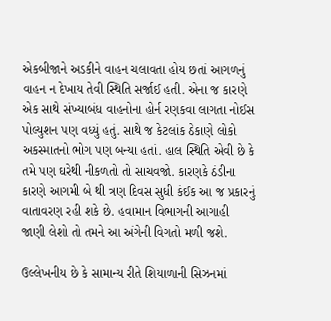એકબીજાને અડકીને વાહન ચલાવતા હોય છતાં આગળનું વાહન ન દેખાય તેવી સ્થિતિ સર્જાઈ હતી. એના જ કારણે એક સાથે સંખ્યાબંધ વાહનોના હોર્ન રણકવા લાગતા નોઈસ પોલ્યુશન પણ વધ્યું હતું. સાથે જ કેટલાંક ઠેકાણે લોકો અકસ્માતનો ભોગ પણ બન્યા હતાં. હાલ સ્થિતિ એવી છે કે તમે પણ ઘરેથી નીકળતો તો સાચવજો. કારણકે ઠંડીના કારણે આગમી બે થી ત્રણ દિવસ સુધી કંઈક આ જ પ્રકારનું વાતાવરણ રહી શકે છે. હવામાન વિભાગની આગાહી જાણી લેશો તો તમને આ અંગેની વિગતો મળી જશે.

ઉલ્લેખનીય છે કે સામાન્ય રીતે શિયાળાની સિઝનમાં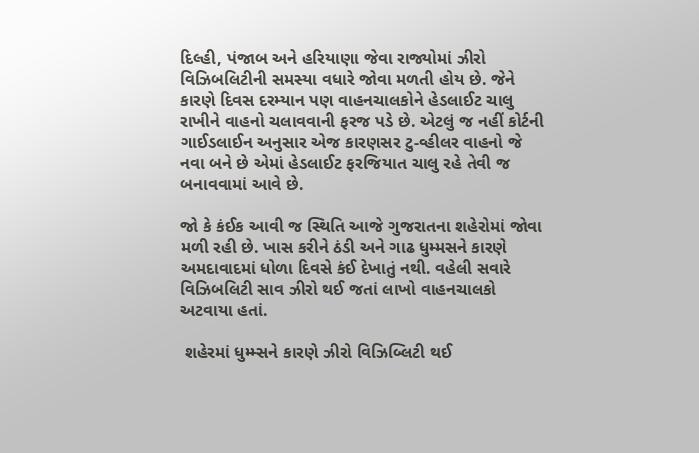દિલ્હી, પંજાબ અને હરિયાણા જેવા રાજ્યોમાં ઝીરો વિઝિબલિટીની સમસ્યા વધારે જોવા મળતી હોય છે. જેને કારણે દિવસ દરમ્યાન પણ વાહનચાલકોને હેડલાઈટ ચાલુ રાખીને વાહનો ચલાવવાની ફરજ પડે છે. એટલું જ નહીં કોર્ટની ગાઈડલાઈન અનુસાર એજ કારણસર ટુ-વ્હીલર વાહનો જે નવા બને છે એમાં હેડલાઈટ ફરજિયાત ચાલુ રહે તેવી જ બનાવવામાં આવે છે.

જો કે કંઈક આવી જ સ્થિતિ આજે ગુજરાતના શહેરોમાં જોવા મળી રહી છે. ખાસ કરીને ઠંડી અને ગાઢ ધુમ્મસને કારણે અમદાવાદમાં ધોળા દિવસે કંઈ દેખાતું નથી. વહેલી સવારે વિઝિબલિટી સાવ ઝીરો થઈ જતાં લાખો વાહનચાલકો અટવાયા હતાં.

 શહેરમાં ધુમ્મ્સને કારણે ઝીરો વિઝિબ્લિટી થઈ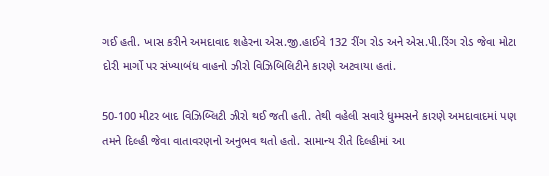ગઈ હતી. ખાસ કરીને અમદાવાદ શહેરના એસ.જી.હાઈવે 132 રીંગ રોડ અને એસ.પી.રિંગ રોડ જેવા મોટા દોરી માર્ગો પર સંખ્યાબંધ વાહનો ઝીરો વિઝિબિલિટીને કારણે અટવાયા હતાં.

50-100 મીટર બાદ વિઝિબ્લિટી ઝીરો થઈ જતી હતી. તેથી વહેલી સવારે ધુમ્મસને કારણે અમદાવાદમાં પણ તમને દિલ્હી જેવા વાતાવરણનો અનુભવ થતો હતો. સામાન્ય રીતે દિલ્હીમાં આ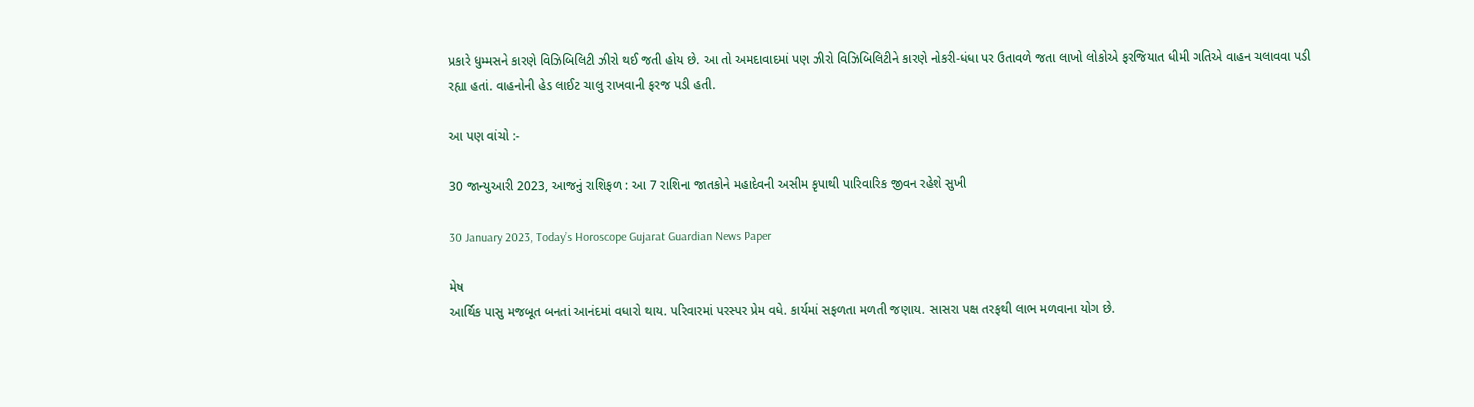પ્રકારે ધુમ્મસને કારણે વિઝિબિલિટી ઝીરો થઈ જતી હોય છે. આ તો અમદાવાદમાં પણ ઝીરો વિઝિબિલિટીને કારણે નોકરી-ધંધા પર ઉતાવળે જતા લાખો લોકોએ ફરજિયાત ધીમી ગતિએ વાહન ચલાવવા પડી રહ્યા હતાં. વાહનોની હેડ લાઈટ ચાલુ રાખવાની ફરજ પડી હતી.

આ પણ વાંચો :-

30 જાન્યુઆરી 2023, આજનું રાશિફળ : આ 7 રાશિના જાતકોને મહાદેવની અસીમ કૃપાથી પારિવારિક જીવન રહેશે સુખી

30 January 2023, Today’s Horoscope Gujarat Guardian News Paper

મેષ
આર્થિક પાસુ મજબૂત બનતાં આનંદમાં વધારો થાય. પરિવારમાં પરસ્પર પ્રેમ વધે. કાર્યમાં સફળતા મળતી જણાય. સાસરા પક્ષ તરફથી લાભ મળવાના યોગ છે.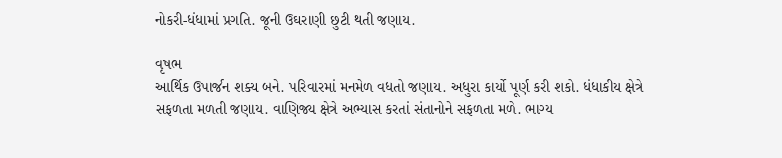નોકરી-ધંધામાં પ્રગતિ. જૂની ઉઘરાણી છુટી થતી જણાય.

વૃષભ
આર્થિક ઉપાર્જન શક્ય બને. પરિવારમાં મનમેળ વધતો જણાય. અધુરા કાર્યો પૂર્ણ કરી શકો. ધંધાકીય ક્ષેત્રે સફળતા મળતી જણાય. વાણિજ્ય ક્ષેત્રે અભ્યાસ કરતાં સંતાનોને સફળતા મળે. ભાગ્ય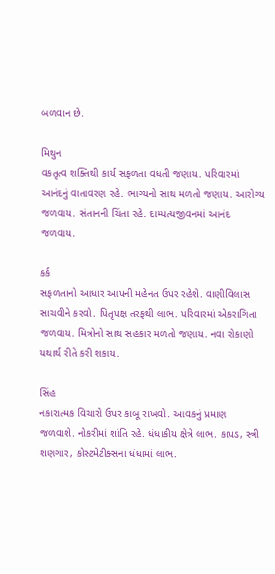બળવાન છે.

મિથુન
વકતૃત્વ શક્તિથી કાર્ય સફળતા વધતી જણાય. પરિવારમાં આનંદનું વાતાવરણ રહે. ભાગ્યનો સાથ મળતો જણાય. આરોગ્ય જળવાય. સંતાનની ચિંતા રહે. દામ્પત્યજીવનમાં આનંદ જળવાય.

કર્ક
સફળતાનો આધાર આપની મહેનત ઉપર રહેશે. વાણીવિલાસ સાચવીને કરવો. પિતૃપક્ષ તરફથી લાભ. પરિવારમાં એકરાગિતા જળવાય. મિત્રોનો સાથ સહકાર મળતો જણાય. નવા રોકાણો યથાર્થ રીતે કરી શકાય.

સિંહ
નકારાત્મક વિચારો ઉપર કાબૂ રાખવો. આવકનું પ્રમાણ જળવાશે. નોકરીમાં શાંતિ રહે. ધંધાકીય ક્ષેત્રે લાભ. કાપડ, સ્ત્રી શણગાર, કોસ્ટમેટીક્સના ધંધામાં લાભ.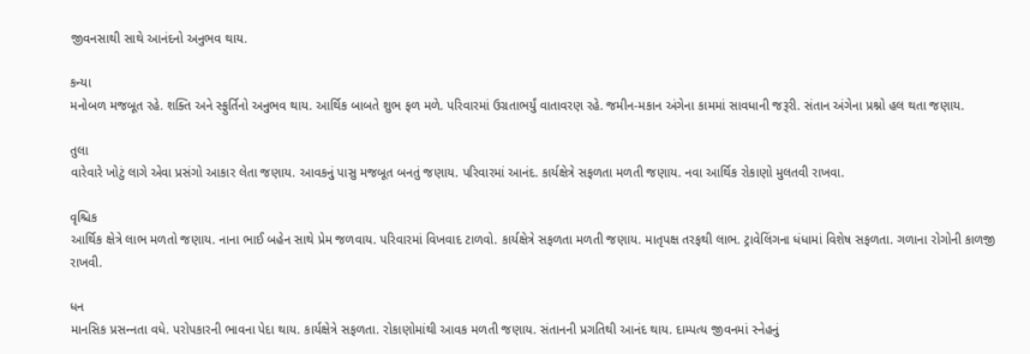જીવનસાથી સાથે આનંદનો અનુભવ થાય.

કન્યા
મનોબળ મજબૂત રહે. શક્તિ અને સ્ફુર્તિનો અનુભવ થાય. આર્થિક બાબતે શુભ ફળ મળે. પરિવારમાં ઉગ્રતાભર્યું વાતાવરણ રહે. જમીન-મકાન અંગેના કામમાં સાવધાની‌ જરૂરી. સંતાન અંગેના પ્રશ્નો હલ થતા જણાય.

તુલા
વારેવારે ખોટું લાગે એવા પ્રસંગો આકાર લેતા જણાય. આવકનું પાસુ મજબૂત બનતું જણાય. પરિવારમાં આનંદ. કાર્યક્ષેત્રે સફળતા મળતી જણાય. નવા આર્થિક રોકાણો મુલતવી રાખવા.

વૃશ્ચિક
આર્થિક ક્ષેત્રે લાભ મળતો જણાય. નાના ભાઈ બહેન સાથે પ્રેમ જળવાય. પરિવારમાં વિખવાદ ટાળવો. કાર્યક્ષેત્રે સફળતા મળતી જણાય. માતૃપક્ષ તરફથી લાભ. ટ્રાવેલિંગના ધંધામાં વિશેષ સફળતા. ગળાના રોગોની કાળજી રાખવી.

ધન
માનસિક પ્રસન્‍નતા વધે. પરોપકારની ભાવના પેદા થાય. કાર્યક્ષેત્રે સફળતા. રોકાણોમાંથી આવક મળતી જણાય. સંતાનની પ્રગતિથી આનંદ થાય. દામ્પત્ય જીવનમાં સ્નેહનું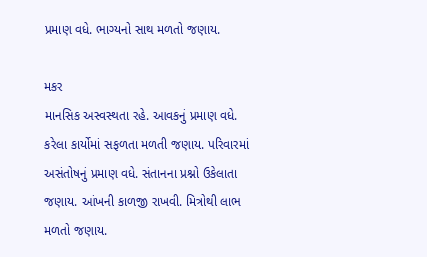પ્રમાણ વધે. ભાગ્યનો સાથ મળતો જણાય.

મકર
માનસિક અસ્વસ્થતા રહે. આવકનું પ્રમાણ વધે. કરેલા કાર્યોમાં સફળતા મળતી જણાય. પરિવારમાં અસંતોષનું પ્રમાણ વધે. સંતાનના પ્રશ્નો ઉકેલાતા જણાય. આંખની કાળજી રાખવી. મિત્રોથી લાભ મળતો જણાય.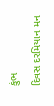કુંભ
દિવસ દરમિયાન મન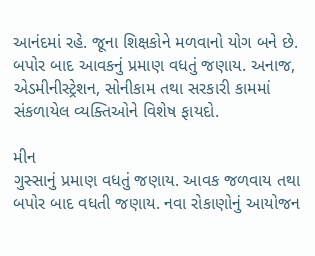આનંદમાં રહે. જૂના શિક્ષકોને મળવાનો યોગ બને છે. બપોર બાદ આવકનું પ્રમાણ વધતું જણાય. અનાજ, એડમીનીસ્ટ્રેશન, સોનીકામ તથા સરકારી કામમાં સંકળાયેલ વ્યક્તિઓને વિશેષ ફાયદો.

મીન
ગુસ્સાનું પ્રમાણ વધતું જણાય. આવક જળવાય તથા બપોર બાદ વધતી જણાય. નવા રોકાણોનું આયોજન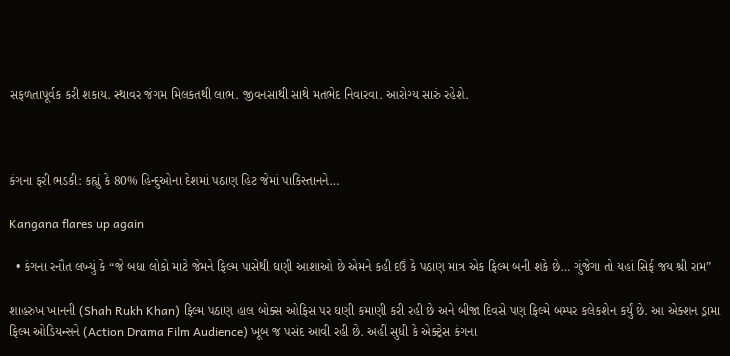સફળતાપૂર્વક કરી શકાય. સ્થાવર જંગમ મિલકતથી લાભ. જીવનસાથી સાથે મતભેદ નિવારવા. આરોગ્ય સારું રહેશે.



કંગના ફરી ભડકી: કહ્યું કે 80% હિન્દુઓના દેશમાં પઠાણ હિટ જેમાં પાકિસ્તાનને…

Kangana flares up again

  • કંગના રનૌત લખ્યું કે “જે બધા લોકો માટે જેમને ફિલ્મ પાસેથી ઘણી આશાઓ છે એમને કહી દઉં કે પઠાણ માત્ર એક ફિલ્મ બની શકે છે… ગુંજેગા તો યહાં સિર્ફ જય શ્રી રામ”

શાહરુખ ખાનની (Shah Rukh Khan) ફિલ્મ પઠાણ હાલ બોક્સ ઓફિસ પર ઘણી કમાણી કરી રહી છે અને બીજા દિવસે પણ ફિલ્મે બમ્પર કલેકશેન કર્યું છે. આ એક્શન ડ્રામા ફિલ્મ ઓડિયન્સને (Action Drama Film Audience) ખૂબ જ પસંદ આવી રહી છે. અહીં સુધી કે એક્ટ્રેસ કંગના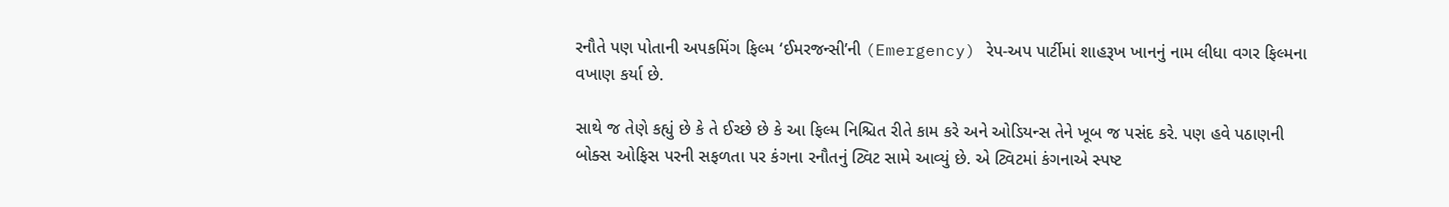રનૌતે પણ પોતાની અપકમિંગ ફિલ્મ ‘ઈમરજન્સી’ની (Emergency) રેપ-અપ પાર્ટીમાં શાહરૂખ ખાનનું નામ લીધા વગર ફિલ્મના વખાણ કર્યા છે.

સાથે જ તેણે કહ્યું છે કે તે ઈચ્છે છે કે આ ફિલ્મ નિશ્ચિત રીતે કામ કરે અને ઓડિયન્સ તેને ખૂબ જ પસંદ કરે. પણ હવે પઠાણની બોક્સ ઓફિસ પરની સફળતા પર કંગના રનૌતનું ટ્વિટ સામે આવ્યું છે. એ ટ્વિટમાં કંગનાએ સ્પષ્ટ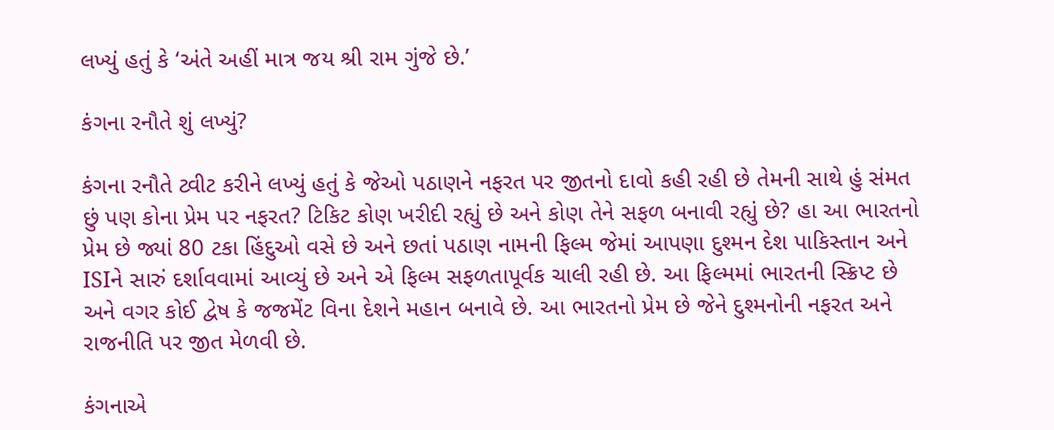લખ્યું હતું કે ‘અંતે અહીં માત્ર જય શ્રી રામ ગુંજે છે.’

કંગના રનૌતે શું લખ્યું?

કંગના રનૌતે ટ્વીટ કરીને લખ્યું હતું કે જેઓ પઠાણને નફરત પર જીતનો દાવો કહી રહી છે તેમની સાથે હું સંમત છું પણ કોના પ્રેમ પર નફરત? ટિકિટ કોણ ખરીદી રહ્યું છે અને કોણ તેને સફળ બનાવી રહ્યું છે? હા આ ભારતનો પ્રેમ છે જ્યાં 80 ટકા હિંદુઓ વસે છે અને છતાં પઠાણ નામની ફિલ્મ જેમાં આપણા દુશ્મન દેશ પાકિસ્તાન અને ISIને સારું દર્શાવવામાં આવ્યું છે અને એ ફિલ્મ સફળતાપૂર્વક ચાલી રહી છે. આ ફિલ્મમાં ભારતની સ્ક્રિપ્ટ છે અને વગર કોઈ દ્વેષ કે જજમેંટ વિના દેશને મહાન બનાવે છે. આ ભારતનો પ્રેમ છે જેને દુશ્મનોની નફરત અને રાજનીતિ પર જીત મેળવી છે.

કંગનાએ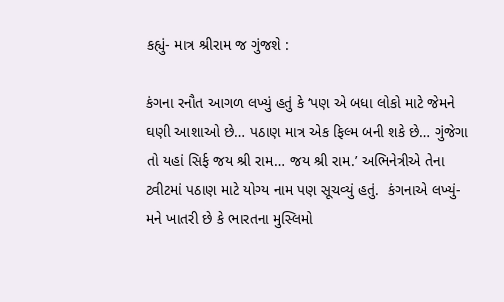કહ્યું- માત્ર શ્રીરામ જ ગુંજશે :

કંગના રનૌત આગળ લખ્યું હતું કે ‘પણ એ બધા લોકો માટે જેમને ઘણી આશાઓ છે… પઠાણ માત્ર એક ફિલ્મ બની શકે છે… ગુંજેગા તો યહાં સિર્ફ જય શ્રી રામ… જય શ્રી રામ.’ અભિનેત્રીએ તેના ટ્વીટમાં પઠાણ માટે યોગ્ય નામ પણ સૂચવ્યું હતું.  કંગનાએ લખ્યું- મને ખાતરી છે કે ભારતના મુસ્લિમો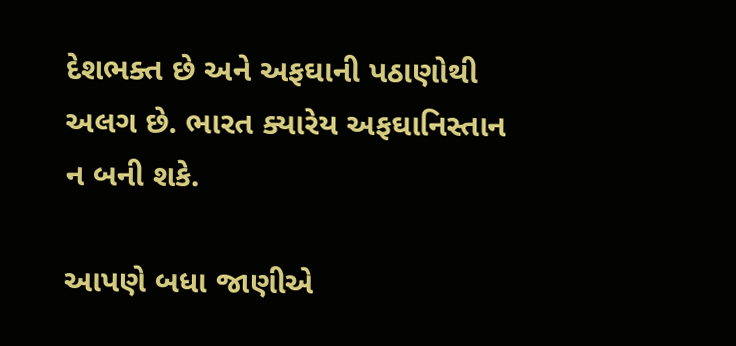દેશભક્ત છે અને અફઘાની પઠાણોથી અલગ છે. ભારત ક્યારેય અફઘાનિસ્તાન ન બની શકે.

આપણે બધા જાણીએ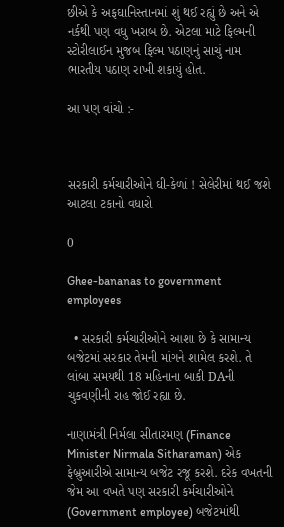છીએ કે અફઘાનિસ્તાનમાં શું થઈ રહ્યું છે અને એ નર્કથી પણ વધુ ખરાબ છે. એટલા માટે ફિલ્મની સ્ટોરીલાઈન મુજબ ફિલ્મ પઠાણનું સાચું નામ ભારતીય પઠાણ રાખી શકાયું હોત.

આ પણ વાંચો :-



સરકારી કર્મચારીઓને ઘી-કેળાં ! સેલેરીમાં થઈ જશે આટલા ટકાનો વધારો

0

Ghee-bananas to government employees

  • સરકારી કર્મચારીઓને આશા છે કે સામાન્ય બજેટમાં સરકાર તેમની માંગને શામેલ કરશે. તે લાંબા સમયથી 18 મહિનાના બાકી DAની ચુકવણીની રાહ જોઈ રહ્યા છે.

નાણામંત્રી નિર્મલા સીતારમણ (Finance Minister Nirmala Sitharaman) એક ફેબ્રુઆરીએ સામાન્ય બજેટ રજૂ કરશે. દરેક વખતની જેમ આ વખતે પણ સરકારી કર્મચારીઓને (Government employee) બજેટમાંથી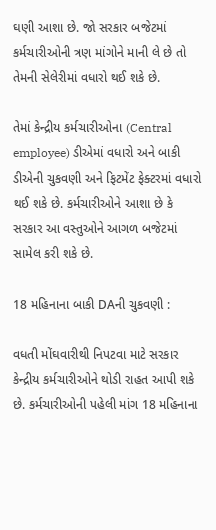ઘણી આશા છે. જો સરકાર બજેટમાં કર્મચારીઓની ત્રણ માંગોને માની લે છે તો તેમની સેલેરીમાં વધારો થઈ શકે છે.

તેમાં કેન્દ્રીય કર્મચારીઓના (Central employee) ડીએમાં વધારો અને બાકી ડીએની ચુકવણી અને ફિટમેંટ ફેક્ટરમાં વધારો થઈ શકે છે. કર્મચારીઓને આશા છે કે સરકાર આ વસ્તુઓને આગળ બજેટમાં સામેલ કરી શકે છે.

18 મહિનાના બાકી DAની ચુકવણી :

વધતી મોંઘવારીથી નિપટવા માટે સરકાર કેન્દ્રીય કર્મચારીઓને થોડી રાહત આપી શકે છે. કર્મચારીઓની પહેલી માંગ 18 મહિનાના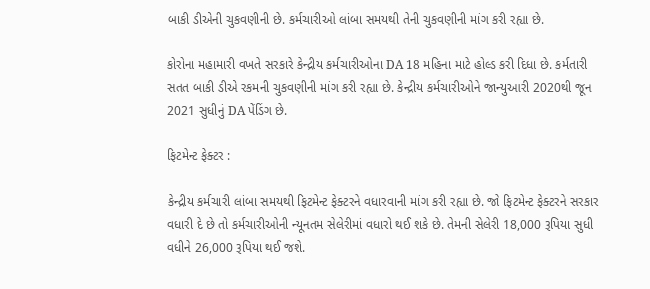બાકી ડીએની ચુકવણીની છે. કર્મચારીઓ લાંબા સમયથી તેની ચુકવણીની માંગ કરી રહ્યા છે.

કોરોના મહામારી વખતે સરકારે કેન્દ્રીય કર્મચારીઓના DA 18 મહિના માટે હોલ્ડ કરી દિધા છે. કર્મતારી સતત બાકી ડીએ રકમની ચુકવણીની માંગ કરી રહ્યા છે. કેન્દ્રીય કર્મચારીઓને જાન્યુઆરી 2020થી જૂન 2021 સુધીનું DA પેંડિંગ છે.

ફિટમેન્ટ ફેક્ટર :

કેન્દ્રીય કર્મચારી લાંબા સમયથી ફિટમેન્ટ ફેક્ટરને વધારવાની માંગ કરી રહ્યા છે. જો ફિટમેન્ટ ફેક્ટરને સરકાર વધારી દે છે તો કર્મચારીઓની ન્યૂનતમ સેલેરીમાં વધારો થઈ શકે છે. તેમની સેલેરી 18,000 રૂપિયા સુધી વધીને 26,000 રૂપિયા થઈ જશે.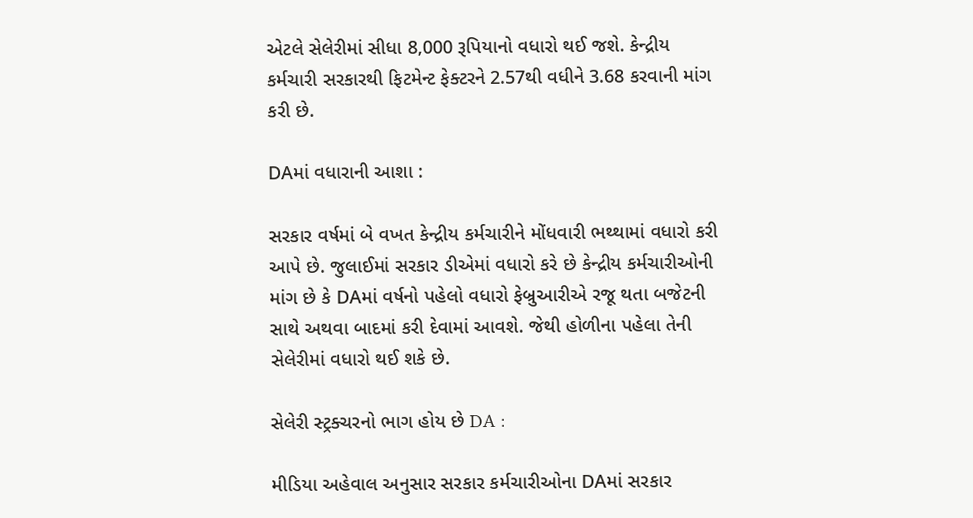એટલે સેલેરીમાં સીધા 8,000 રૂપિયાનો વધારો થઈ જશે. કેન્દ્રીય કર્મચારી સરકારથી ફિટમેન્ટ ફેક્ટરને 2.57થી વધીને 3.68 કરવાની માંગ કરી છે.

DAમાં વધારાની આશા :

સરકાર વર્ષમાં બે વખત કેન્દ્રીય કર્મચારીને મોંધવારી ભથ્થામાં વધારો કરી આપે છે. જુલાઈમાં સરકાર ડીએમાં વધારો કરે છે કેન્દ્રીય કર્મચારીઓની માંગ છે કે DAમાં વર્ષનો પહેલો વધારો ફેબ્રુઆરીએ રજૂ થતા બજેટની સાથે અથવા બાદમાં કરી દેવામાં આવશે. જેથી હોળીના પહેલા તેની સેલેરીમાં વધારો થઈ શકે છે.

સેલેરી સ્ટ્રક્ચરનો ભાગ હોય છે DA :

મીડિયા અહેવાલ અનુસાર સરકાર કર્મચારીઓના DAમાં સરકાર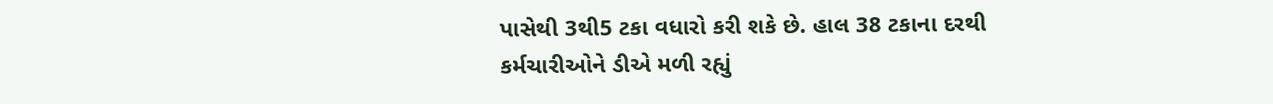પાસેથી 3થી5 ટકા વધારો કરી શકે છે. હાલ 38 ટકાના દરથી કર્મચારીઓને ડીએ મળી રહ્યું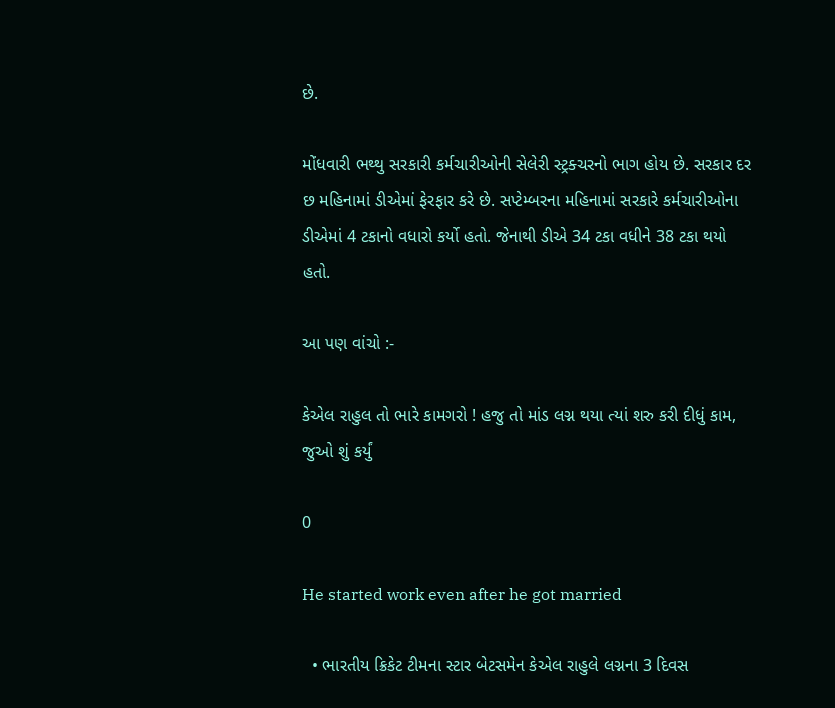છે.

મોંધવારી ભથ્થુ સરકારી કર્મચારીઓની સેલેરી સ્ટ્રક્ચરનો ભાગ હોય છે. સરકાર દર છ મહિનામાં ડીએમાં ફેરફાર કરે છે. સપ્ટેમ્બરના મહિનામાં સરકારે કર્મચારીઓના ડીએમાં 4 ટકાનો વધારો કર્યો હતો. જેનાથી ડીએ 34 ટકા વધીને 38 ટકા થયો હતો.

આ પણ વાંચો :-

કેએલ રાહુલ તો ભારે કામગરો ! હજુ તો માંડ લગ્ન થયા ત્યાં શરુ કરી દીધું કામ, જુઓ શું કર્યું

0

He started work even after he got married

  • ભારતીય ક્રિકેટ ટીમના સ્ટાર બેટસમેન કેએલ રાહુલે લગ્નના 3 દિવસ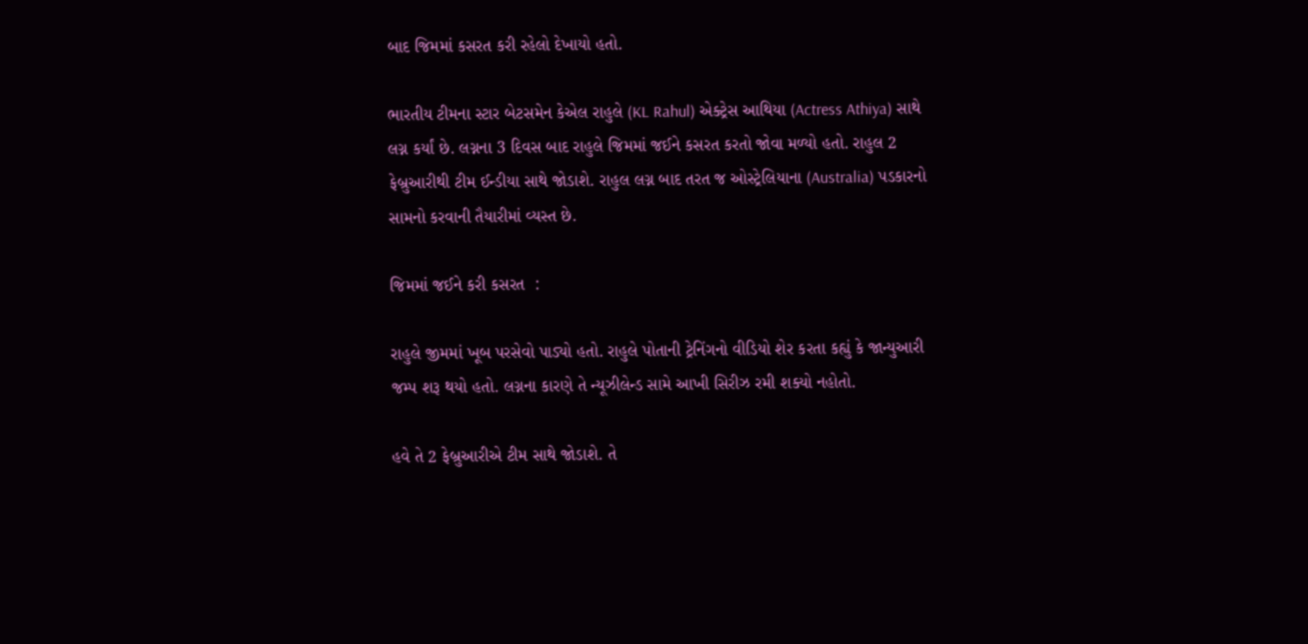બાદ જિમમાં કસરત કરી રહેલો દેખાયો હતો.

ભારતીય ટીમના સ્ટાર બેટસમેન કેએલ રાહુલે (KL Rahul) એક્ટ્રેસ આથિયા (Actress Athiya) સાથે લગ્ન કર્યાં છે. લગ્નના 3 દિવસ બાદ રાહુલે જિમમાં જઈને કસરત કરતો જોવા મળ્યો હતો. રાહુલ 2 ફેબ્રુઆરીથી ટીમ ઈન્ડીયા સાથે જોડાશે. રાહુલ લગ્ન બાદ તરત જ ઓસ્ટ્રેલિયાના (Australia) પડકારનો સામનો કરવાની તૈયારીમાં વ્યસ્ત છે.

જિમમાં જઈને કરી કસરત  :

રાહુલે જીમમાં ખૂબ પરસેવો પાડ્યો હતો. રાહુલે પોતાની ટ્રેનિંગનો વીડિયો શેર કરતા કહ્યું કે જાન્યુઆરી જમ્પ શરૂ થયો હતો. લગ્નના કારણે તે ન્યૂઝીલેન્ડ સામે આખી સિરીઝ રમી શક્યો નહોતો.

હવે તે 2 ફેબ્રુઆરીએ ટીમ સાથે જોડાશે. તે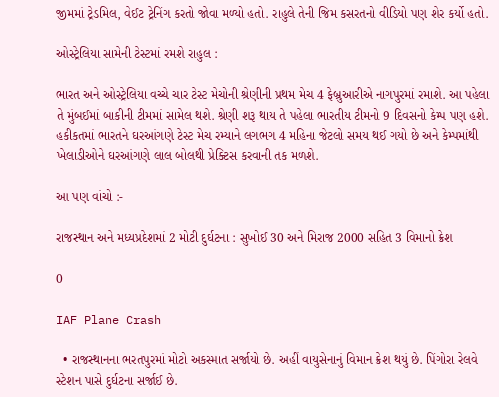જીમમાં ટ્રેડમિલ, વેઈટ ટ્રેનિંગ કરતો જોવા મળ્યો હતો. રાહુલે તેની જિમ કસરતનો વીડિયો પણ શેર કર્યો હતો.

ઓસ્ટ્રેલિયા સામેની ટેસ્ટમાં રમશે રાહુલ :

ભારત અને ઓસ્ટ્રેલિયા વચ્ચે ચાર ટેસ્ટ મેચોની શ્રેણીની પ્રથમ મેચ 4 ફેબ્રુઆરીએ નાગપુરમાં રમાશે. આ પહેલા તે મુંબઈમાં બાકીની ટીમમાં સામેલ થશે. શ્રેણી શરૂ થાય તે પહેલા ભારતીય ટીમનો 9 દિવસનો કેમ્પ પણ હશે. હકીકતમાં ભારતને ઘરઆંગણે ટેસ્ટ મેચ રમ્યાને લગભગ 4 મહિના જેટલો સમય થઈ ગયો છે અને કેમ્પમાંથી ખેલાડીઓને ઘરઆંગણે લાલ બોલથી પ્રેક્ટિસ કરવાની તક મળશે.

આ પણ વાંચો :-

રાજસ્થાન અને મધ્યપ્રદેશમાં 2 મોટી દુર્ઘટના : સુખોઈ 30 અને મિરાજ 2000 સહિત 3 વિમાનો ક્રેશ

0

IAF Plane Crash

  • રાજસ્થાનના ભરતપુરમાં મોટો અકસ્માત સર્જાયો છે. અહીં વાયુસેનાનું વિમાન ક્રેશ થયું છે. પિંગોરા રેલવે સ્ટેશન પાસે દુર્ઘટના સર્જાઈ છે.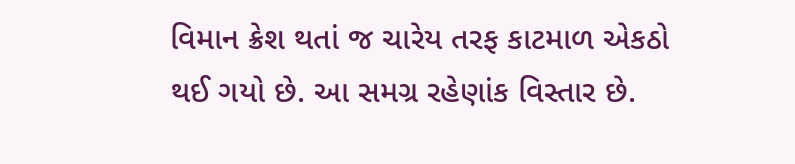વિમાન ક્રેશ થતાં જ ચારેય તરફ કાટમાળ એકઠો થઈ ગયો છે. આ સમગ્ર રહેણાંક વિસ્તાર છે.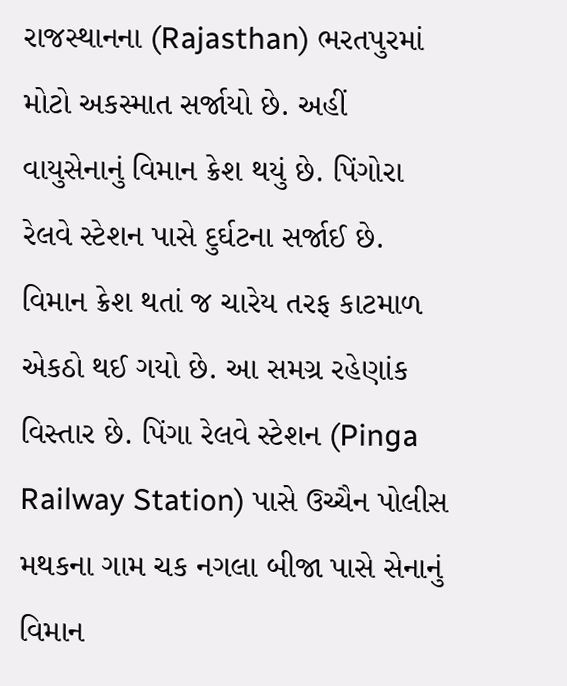રાજસ્થાનના (Rajasthan) ભરતપુરમાં મોટો અકસ્માત સર્જાયો છે. અહીં વાયુસેનાનું વિમાન ક્રેશ થયું છે. પિંગોરા રેલવે સ્ટેશન પાસે દુર્ઘટના સર્જાઈ છે. વિમાન ક્રેશ થતાં જ ચારેય તરફ કાટમાળ એકઠો થઈ ગયો છે. આ સમગ્ર રહેણાંક વિસ્તાર છે. પિંગા રેલવે સ્ટેશન (Pinga Railway Station) પાસે ઉચ્ચૈન પોલીસ મથકના ગામ ચક નગલા બીજા પાસે સેનાનું વિમાન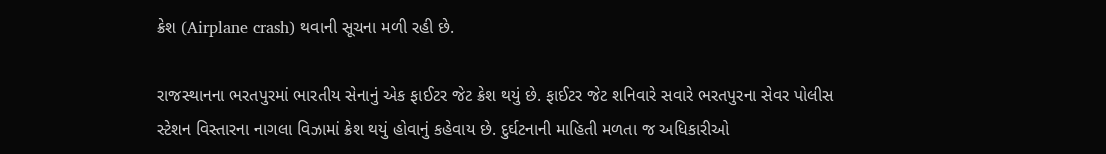ક્રેશ (Airplane crash) થવાની સૂચના મળી રહી છે.

રાજસ્થાનના ભરતપુરમાં ભારતીય સેનાનું એક ફાઈટર જેટ ક્રેશ થયું છે. ફાઈટર જેટ શનિવારે સવારે ભરતપુરના સેવર પોલીસ સ્ટેશન વિસ્તારના નાગલા વિઝામાં ક્રેશ થયું હોવાનું કહેવાય છે. દુર્ઘટનાની માહિતી મળતા જ અધિકારીઓ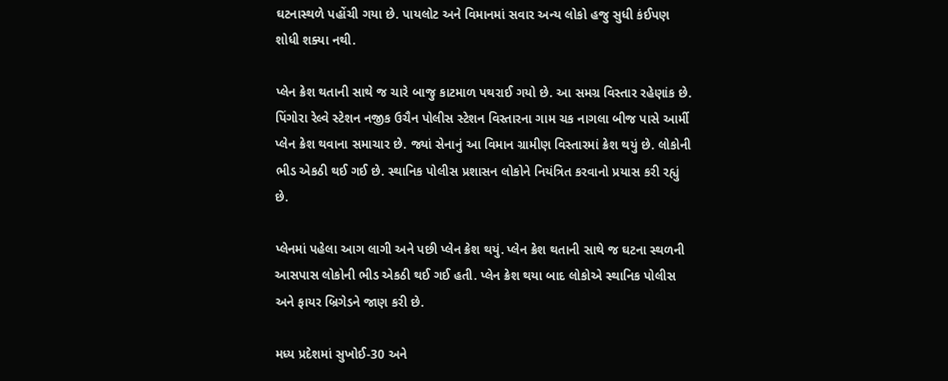ઘટનાસ્થળે પહોંચી ગયા છે. પાયલોટ અને વિમાનમાં સવાર અન્ય લોકો હજુ સુધી કંઈપણ શોધી શક્યા નથી.

પ્લેન ક્રેશ થતાની સાથે જ ચારે બાજુ કાટમાળ પથરાઈ ગયો છે. આ સમગ્ર વિસ્તાર રહેણાંક છે. પિંગોરા રેલ્વે સ્ટેશન નજીક ઉચૈન પોલીસ સ્ટેશન વિસ્તારના ગામ ચક નાગલા બીજ પાસે આર્મી પ્લેન ક્રેશ થવાના સમાચાર છે. જ્યાં સેનાનું આ વિમાન ગ્રામીણ વિસ્તારમાં ક્રેશ થયું છે. લોકોની ભીડ એકઠી થઈ ગઈ છે. સ્થાનિક પોલીસ પ્રશાસન લોકોને નિયંત્રિત કરવાનો પ્રયાસ કરી રહ્યું છે.

પ્લેનમાં પહેલા આગ લાગી અને પછી પ્લેન ક્રેશ થયું. પ્લેન ક્રેશ થતાની સાથે જ ઘટના સ્થળની આસપાસ લોકોની ભીડ એકઠી થઈ ગઈ હતી. પ્લેન ક્રેશ થયા બાદ લોકોએ સ્થાનિક પોલીસ અને ફાયર બ્રિગેડને જાણ કરી છે.

મધ્ય પ્રદેશમાં સુખોઈ-30 અને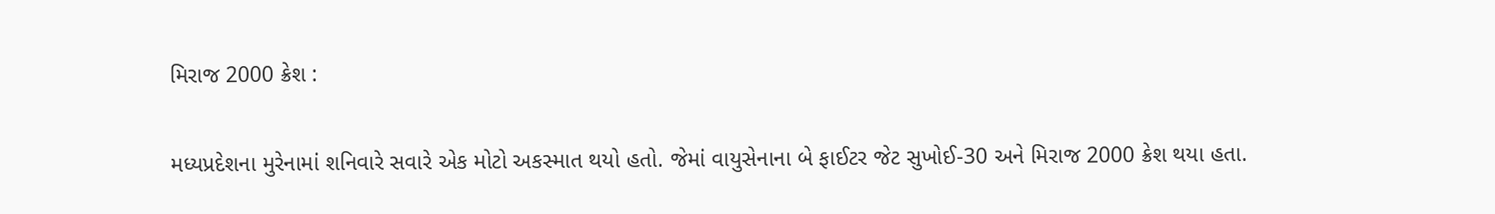મિરાજ 2000 ક્રેશ :

મધ્યપ્રદેશના મુરેનામાં શનિવારે સવારે એક મોટો અકસ્માત થયો હતો. જેમાં વાયુસેનાના બે ફાઈટર જેટ સુખોઈ-30 અને મિરાજ 2000 ક્રેશ થયા હતા.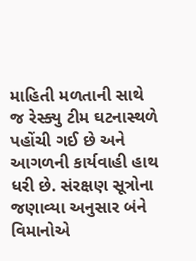માહિતી મળતાની સાથે જ રેસ્ક્યુ ટીમ ઘટનાસ્થળે પહોંચી ગઈ છે અને આગળની કાર્યવાહી હાથ ધરી છે. સંરક્ષણ સૂત્રોના જણાવ્યા અનુસાર બંને વિમાનોએ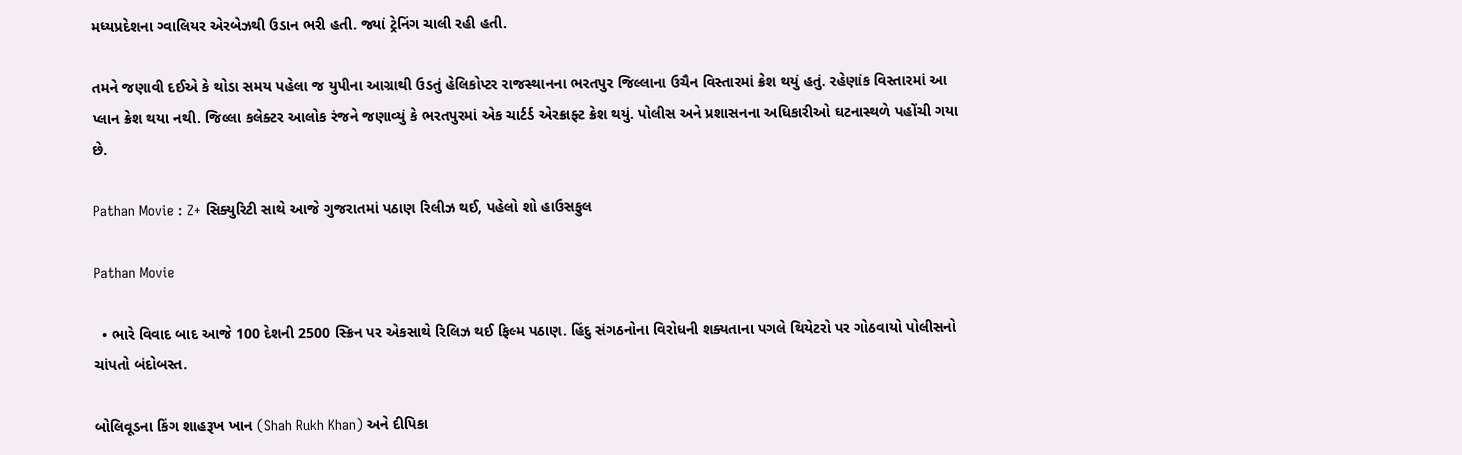મધ્યપ્રદેશના ગ્વાલિયર એરબેઝથી ઉડાન ભરી હતી. જ્યાં ટ્રેનિંગ ચાલી રહી હતી.

તમને જણાવી દઈએ કે થોડા સમય પહેલા જ યુપીના આગ્રાથી ઉડતું હેલિકોપ્ટર રાજસ્થાનના ભરતપુર જિલ્લાના ઉચૈન વિસ્તારમાં ક્રેશ થયું હતું. રહેણાંક વિસ્તારમાં આ પ્લાન ક્રેશ થયા નથી. જિલ્લા કલેક્ટર આલોક રંજને જણાવ્યું કે ભરતપુરમાં એક ચાર્ટર્ડ એરક્રાફ્ટ ક્રેશ થયું. પોલીસ અને પ્રશાસનના અધિકારીઓ ઘટનાસ્થળે પહોંચી ગયા છે.

Pathan Movie : Z+ સિક્યુરિટી સાથે આજે ગુજરાતમાં પઠાણ રિલીઝ થઈ, પહેલો શો હાઉસફુલ

Pathan Movie

  • ભારે વિવાદ બાદ આજે 100 દેશની 2500 સ્ક્રિન પર એકસાથે રિલિઝ થઈ ફિલ્મ પઠાણ. હિંદુ સંગઠનોના વિરોધની શક્યતાના પગલે થિયેટરો પર ગોઠવાયો પોલીસનો ચાંપતો બંદોબસ્ત.

બોલિવૂડના કિંગ શાહરૂખ ખાન (Shah Rukh Khan) અને દીપિકા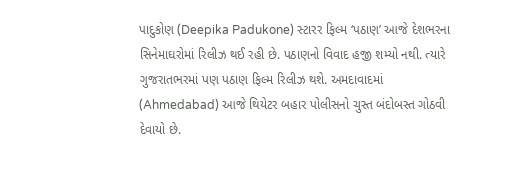પાદુકોણ (Deepika Padukone) સ્ટારર ફિલ્મ ‘પઠાણ’ આજે દેશભરના સિનેમાઘરોમાં રિલીઝ થઈ રહી છે. પઠાણનો વિવાદ હજી શમ્યો નથી. ત્યારે ગુજરાતભરમાં પણ પઠાણ ફિલ્મ રિલીઝ થશે. અમદાવાદમાં (Ahmedabad) આજે થિયેટર બહાર પોલીસનો ચુસ્ત બંદોબસ્ત ગોઠવી દેવાયો છે.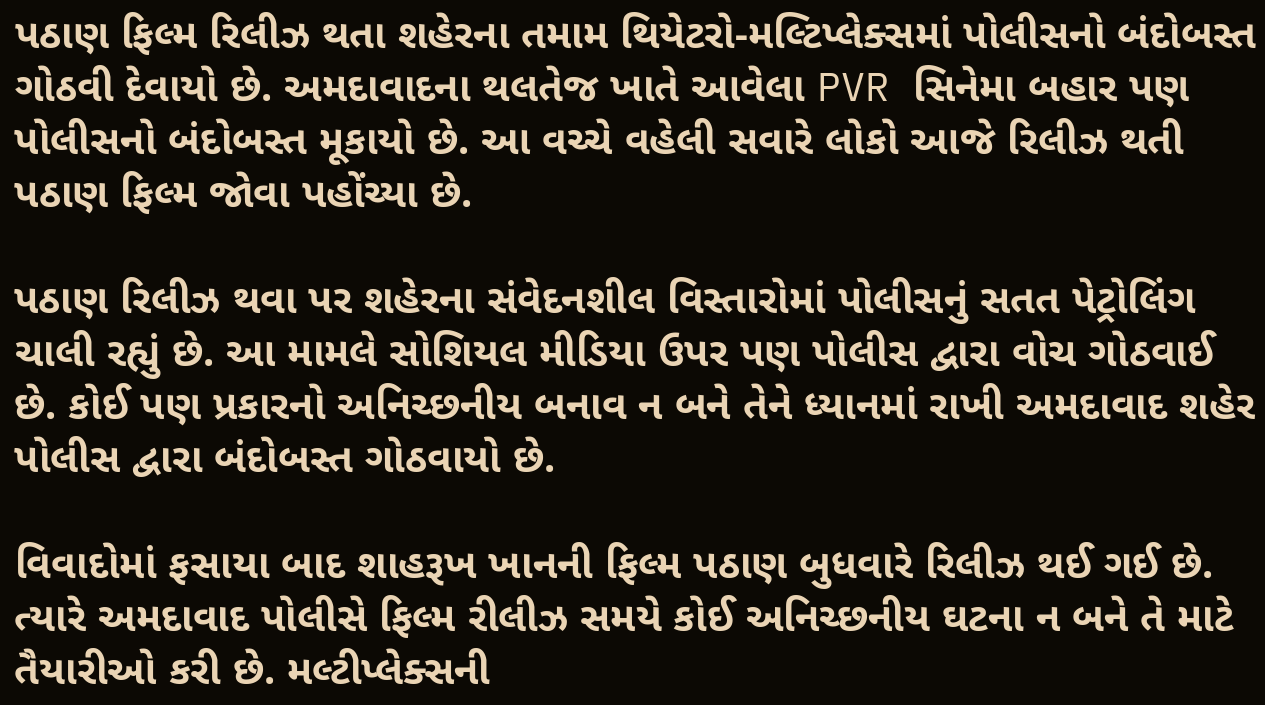પઠાણ ફિલ્મ રિલીઝ થતા શહેરના તમામ થિયેટરો-મલ્ટિપ્લેક્સમાં પોલીસનો બંદોબસ્ત ગોઠવી દેવાયો છે. અમદાવાદના થલતેજ ખાતે આવેલા PVR સિનેમા બહાર પણ પોલીસનો બંદોબસ્ત મૂકાયો છે. આ વચ્ચે વહેલી સવારે લોકો આજે રિલીઝ થતી પઠાણ ફિલ્મ જોવા પહોંચ્યા છે.

પઠાણ રિલીઝ થવા પર શહેરના સંવેદનશીલ વિસ્તારોમાં પોલીસનું સતત પેટ્રોલિંગ ચાલી રહ્યું છે. આ મામલે સોશિયલ મીડિયા ઉપર પણ પોલીસ દ્વારા વોચ ગોઠવાઈ છે. કોઈ પણ પ્રકારનો અનિચ્છનીય બનાવ ન બને તેને ધ્યાનમાં રાખી અમદાવાદ શહેર પોલીસ દ્વારા બંદોબસ્ત ગોઠવાયો છે.

વિવાદોમાં ફસાયા બાદ શાહરૂખ ખાનની ફિલ્મ પઠાણ બુધવારે રિલીઝ થઈ ગઈ છે. ત્યારે અમદાવાદ પોલીસે ફિલ્મ રીલીઝ સમયે કોઈ અનિચ્છનીય ઘટના ન બને તે માટે તૈયારીઓ કરી છે. મલ્ટીપ્લેક્સની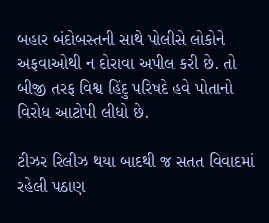બહાર બંદોબસ્તની સાથે પોલીસે લોકોને અફવાઓથી ન દોરાવા અપીલ કરી છે. તો બીજી તરફ વિશ્વ હિંદુ પરિષદે હવે પોતાનો વિરોધ આટોપી લીધો છે.

ટીઝર રિલીઝ થયા બાદથી જ સતત વિવાદમાં રહેલી પઠાણ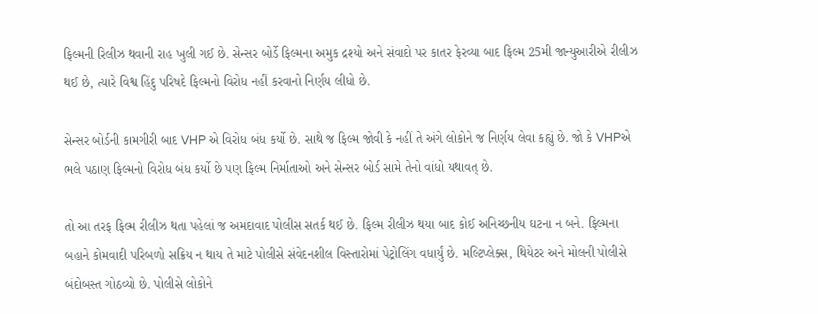ફિલ્મની રિલીઝ થવાની રાહ ખુલી ગઈ છે. સેન્સર બોર્ડે ફિલ્મના અમુક દ્રશ્યો અને સંવાદો પર કાતર ફેરવ્યા બાદ ફિલ્મ 25મી જાન્યુઆરીએ રીલીઝ થઈ છે, ત્યારે વિશ્વ હિંદુ પરિષદે ફિલ્મનો વિરોધ નહીં કરવાનો નિર્ણય લીધો છે.

સેન્સર બોર્ડની કામગીરી બાદ VHP એ વિરોધ બંધ કર્યો છે. સાથે જ ફિલ્મ જોવી કે નહીં તે અંગે લોકોને જ નિર્ણય લેવા કહ્યું છે. જો કે VHPએ ભલે પઠાણ ફિલ્મનો વિરોધ બંધ કર્યો છે પણ ફિલ્મ નિર્માતાઓ અને સેન્સર બોર્ડ સામે તેનો વાંધો યથાવત્ છે.

તો આ તરફ ફિલ્મ રીલીઝ થતા પહેલાં જ અમદાવાદ પોલીસ સતર્ક થઈ છે. ફિલ્મ રીલીઝ થયા બાદ કોઈ અનિચ્છનીય ઘટના ન બને. ફિલ્મના બહાને કોમવાદી પરિબળો સક્રિય ન થાય તે માટે પોલીસે સંવેદનશીલ વિસ્તારોમાં પેટ્રોલિંગ વધાર્યું છે. મલ્ટિપ્લેક્સ, થિયેટર અને મોલની પોલીસે બંદોબસ્ત ગોઠવ્યો છે. પોલીસે લોકોને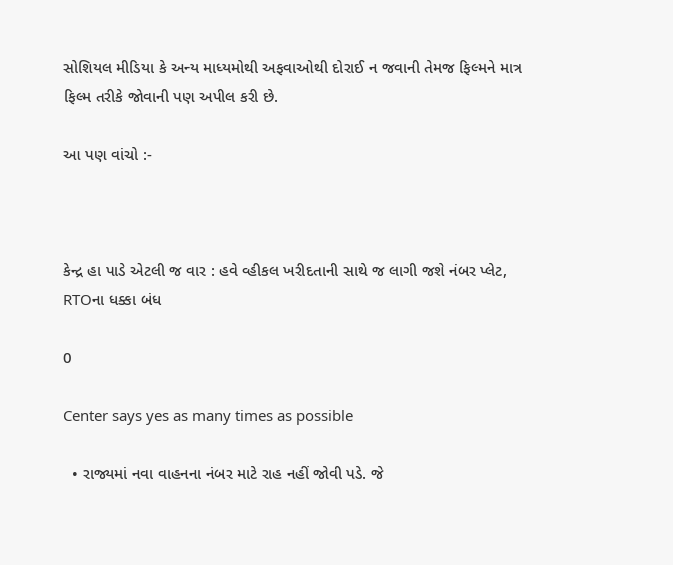સોશિયલ મીડિયા કે અન્ય માધ્યમોથી અફવાઓથી દોરાઈ ન જવાની તેમજ ફિલ્મને માત્ર ફિલ્મ તરીકે જોવાની પણ અપીલ કરી છે.

આ પણ વાંચો :-



કેન્દ્ર હા પાડે એટલી જ વાર : હવે વ્હીકલ ખરીદતાની સાથે જ લાગી જશે નંબર પ્લેટ, RTOના ધક્કા બંધ

0

Center says yes as many times as possible

  • રાજ્યમાં નવા વાહનના નંબર માટે રાહ નહીં જોવી પડે. જે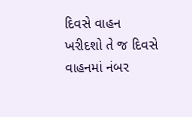દિવસે વાહન ખરીદશો તે જ દિવસે વાહનમાં નંબર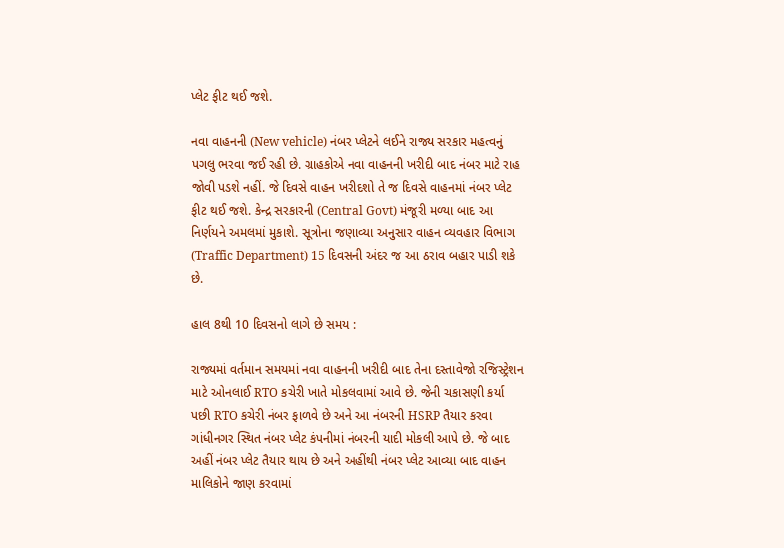પ્લેટ ફીટ થઈ જશે.

નવા વાહનની (New vehicle) નંબર પ્લેટને લઈને રાજ્ય સરકાર મહત્વનું પગલુ ભરવા જઈ રહી છે. ગ્રાહકોએ નવા વાહનની ખરીદી બાદ નંબર માટે રાહ જોવી પડશે નહીં. જે દિવસે વાહન ખરીદશો તે જ દિવસે વાહનમાં નંબર પ્લેટ ફીટ થઈ જશે. કેન્દ્ર સરકારની (Central Govt) મંજૂરી મળ્યા બાદ આ નિર્ણયને અમલમાં મુકાશે. સૂત્રોના જણાવ્યા અનુસાર વાહન વ્યવહાર વિભાગ (Traffic Department) 15 દિવસની અંદર જ આ ઠરાવ બહાર પાડી શકે છે.

હાલ 8થી 10 દિવસનો લાગે છે સમય :

રાજ્યમાં વર્તમાન સમયમાં નવા વાહનની ખરીદી બાદ તેના દસ્તાવેજો રજિસ્ટ્રેશન માટે ઓનલાઈ RTO કચેરી ખાતે મોકલવામાં આવે છે. જેની ચકાસણી કર્યા પછી RTO કચેરી નંબર ફાળવે છે અને આ નંબરની HSRP તૈયાર કરવા ગાંધીનગર સ્થિત નંબર પ્લેટ કંપનીમાં નંબરની યાદી મોકલી આપે છે. જે બાદ અહીં નંબર પ્લેટ તૈયાર થાય છે અને અહીંથી નંબર પ્લેટ આવ્યા બાદ વાહન માલિકોને જાણ કરવામાં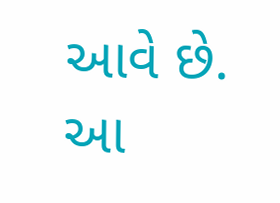આવે છે. આ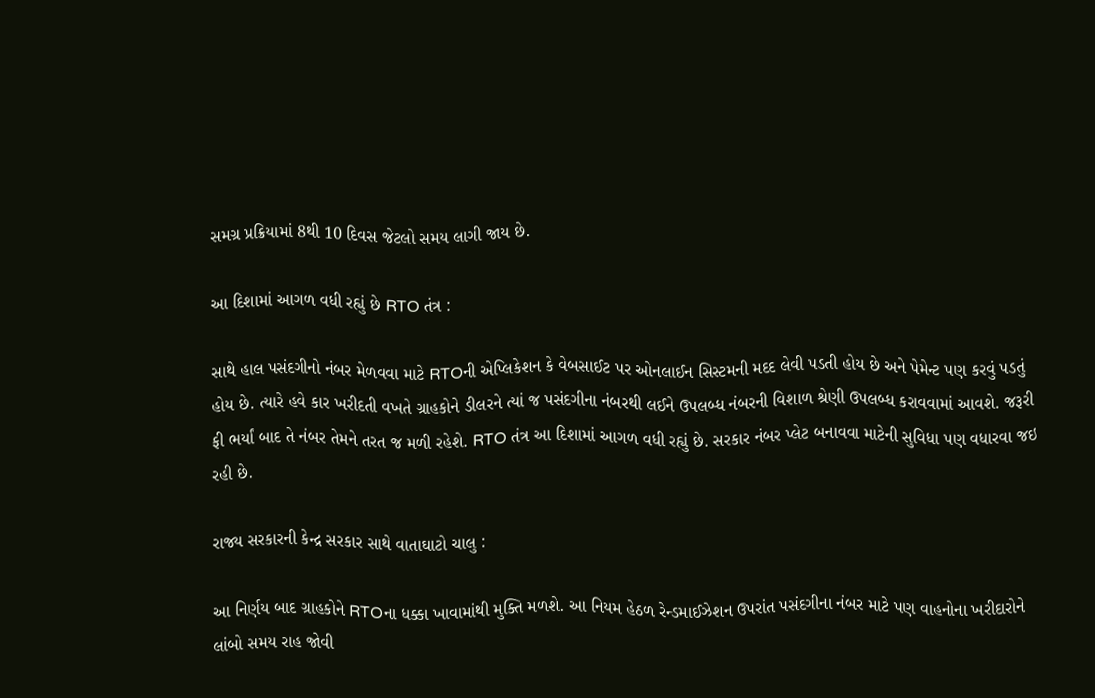સમગ્ર પ્રક્રિયામાં 8થી 10 દિવસ જેટલો સમય લાગી જાય છે.

આ દિશામાં આગળ વધી રહ્યું છે RTO તંત્ર :

સાથે હાલ પસંદગીનો નંબર મેળવવા માટે RTOની એપ્લિકેશન કે વેબસાઈટ પર ઓનલાઈન સિસ્ટમની મદદ લેવી પડતી હોય છે અને પેમેન્ટ પણ કરવું પડતું હોય છે. ત્યારે હવે કાર ખરીદતી વખતે ગ્રાહકોને ડીલરને ત્યાં જ પસંદગીના નંબરથી લઈને ઉપલબ્ધ નંબરની વિશાળ શ્રેણી ઉપલબ્ધ કરાવવામાં આવશે. જરૂરી ફી ભર્યાં બાદ તે નંબર તેમને તરત જ મળી રહેશે. RTO તંત્ર આ દિશામાં આગળ વધી રહ્યું છે. સરકાર નંબર પ્લેટ બનાવવા માટેની સુવિધા પણ વધારવા જઇ રહી છે.

રાજ્ય સરકારની કેન્દ્ર સરકાર સાથે વાતાઘાટો ચાલુ :

આ નિર્ણય બાદ ગ્રાહકોને RTOના ધક્કા ખાવામાંથી મુક્તિ મળશે. આ નિયમ હેઠળ રેન્ડમાઈઝેશન ઉપરાંત પસંદગીના નંબર માટે પણ વાહનોના ખરીદારોને લાંબો સમય રાહ જોવી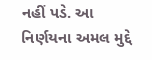નહીં પડે. આ નિર્ણયના અમલ મુદ્દે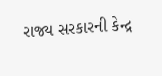રાજ્ય સરકારની કેન્દ્ર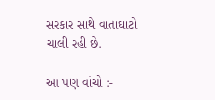સરકાર સાથે વાતાઘાટો ચાલી રહી છે.

આ પણ વાંચો :-